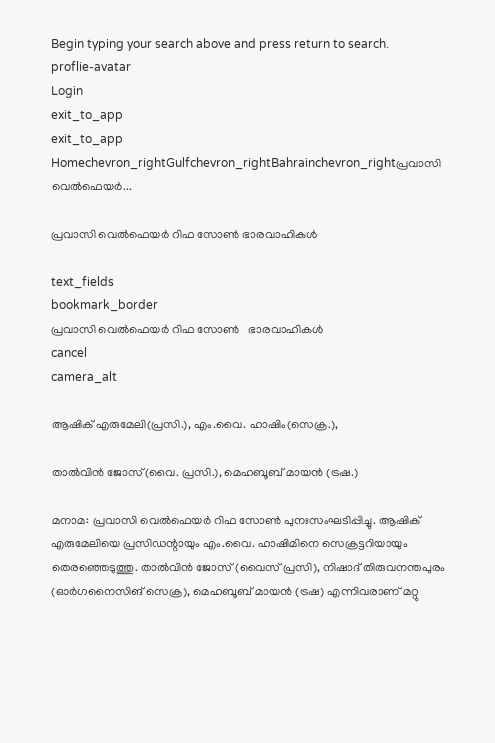Begin typing your search above and press return to search.
proflie-avatar
Login
exit_to_app
exit_to_app
Homechevron_rightGulfchevron_rightBahrainchevron_rightപ്രവാസി വെൽഫെയർ...

പ്രവാസി വെൽഫെയർ റിഫ സോൺ ഭാരവാഹികൾ

text_fields
bookmark_border
പ്രവാസി വെൽഫെയർ റിഫ സോൺ   ഭാരവാഹികൾ
cancel
camera_alt

ആഷിക് എരുമേലി(പ്രസി.), എം.വൈ. ഹാഷിം(സെക്ര.),

താൽവിൻ ജോസ്(വൈ. പ്രസി.), മെഹബൂബ് മായൻ (ട്രഷ.)

മനാമ: പ്രവാസി വെൽഫെയർ റിഫ സോൺ പുനഃസംഘടിപ്പിച്ചു. ആഷിക് എരുമേലിയെ പ്രസിഡന്റായും എം.വൈ. ഹാഷിമിനെ സെക്രട്ടറിയായും തെരഞ്ഞെടുത്തു. താൽവിൻ ജോസ് (വൈസ് പ്രസി), നിഷാദ് തിരുവനന്തപുരം (ഓർഗനൈസിങ് സെക്ര), മെഹബൂബ് മായൻ (ട്രഷ) എന്നിവരാണ് മറ്റു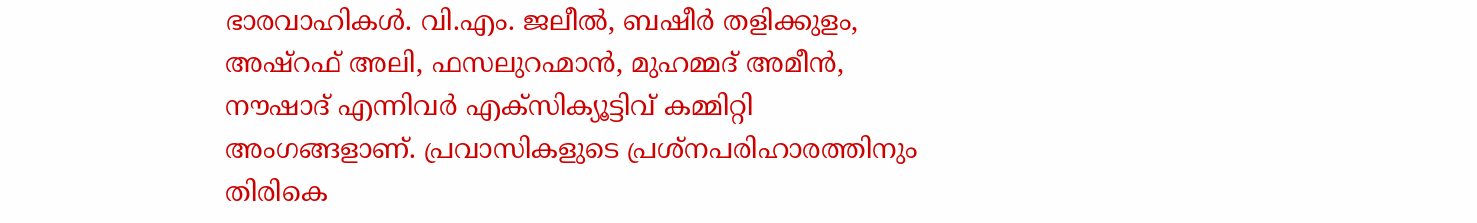ഭാരവാഹികൾ. വി.എം. ജലീൽ, ബഷീർ തളിക്കുളം, അഷ്റഫ് അലി, ഫസലുറഹ്മാൻ, മുഹമ്മദ് അമീൻ, നൗഷാദ് എന്നിവർ എക്സിക്യൂട്ടിവ് കമ്മിറ്റി അംഗങ്ങളാണ്. പ്രവാസികളുടെ പ്രശ്നപരിഹാരത്തിനും തിരികെ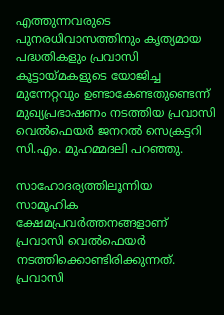എത്തുന്നവരുടെ പുനരധിവാസത്തിനും കൃത്യമായ പദ്ധതികളും പ്രവാസി കൂട്ടായ്മകളുടെ യോജിച്ച മുന്നേറ്റവും ഉണ്ടാകേണ്ടതുണ്ടെന്ന് മുഖ്യപ്രഭാഷണം നടത്തിയ പ്രവാസി വെൽഫെയർ ജനറൽ സെക്രട്ടറി സി.എം. മുഹമ്മദലി പറഞ്ഞു.

സാഹോദര്യത്തിലൂന്നിയ സാമൂഹിക ക്ഷേമപ്രവർത്തനങ്ങളാണ് പ്രവാസി വെൽഫെയർ നടത്തിക്കൊണ്ടിരിക്കുന്നത്. പ്രവാസി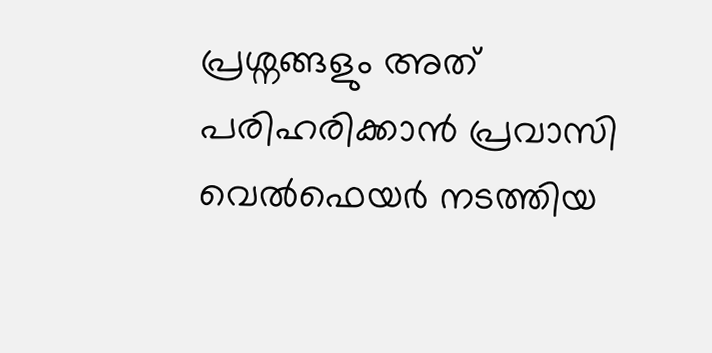പ്രശ്നങ്ങളും അത് പരിഹരിക്കാൻ പ്രവാസി വെൽഫെയർ നടത്തിയ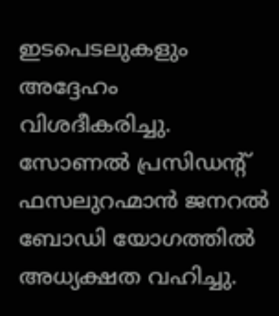ഇടപെടലുകളും അദ്ദേഹം വിശദീകരിച്ചു. സോണൽ പ്രസിഡന്റ് ഫസലുറഹ്മാൻ ജനറൽ ബോഡി യോഗത്തിൽ അധ്യക്ഷത വഹിച്ചു.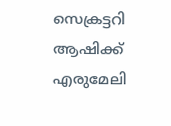സെക്രട്ടറി ആഷിക്ക് എരുമേലി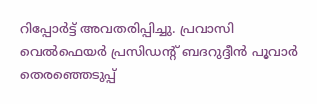റിപ്പോർട്ട് അവതരിപ്പിച്ചു. പ്രവാസി വെൽഫെയർ പ്രസിഡന്റ് ബദറുദ്ദീൻ പൂവാർ തെരഞ്ഞെടുപ്പ്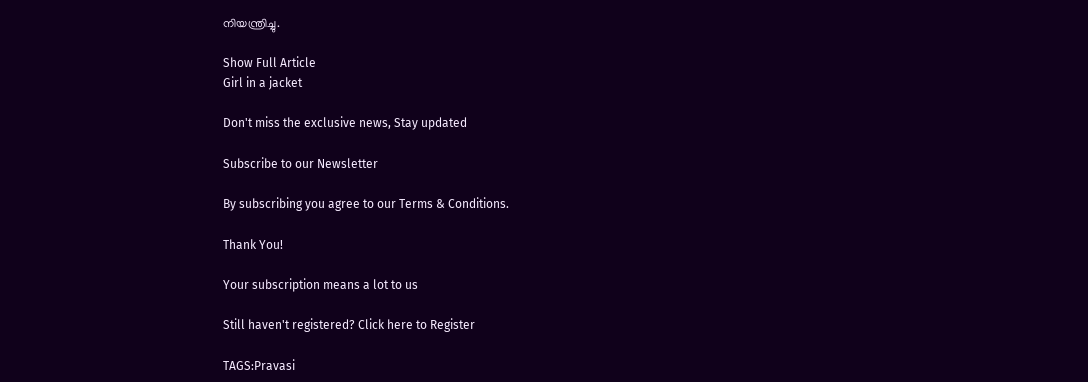നിയന്ത്രിച്ചു.

Show Full Article
Girl in a jacket

Don't miss the exclusive news, Stay updated

Subscribe to our Newsletter

By subscribing you agree to our Terms & Conditions.

Thank You!

Your subscription means a lot to us

Still haven't registered? Click here to Register

TAGS:Pravasi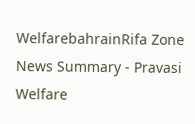WelfarebahrainRifa Zone
News Summary - Pravasi Welfare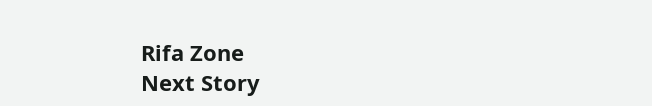Rifa Zone
Next Story